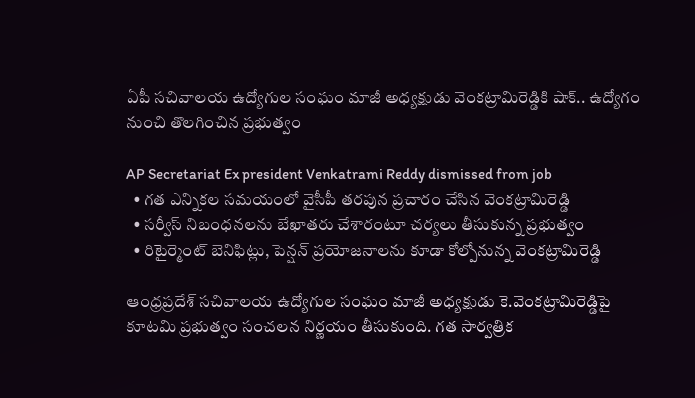ఏపీ సచివాలయ ఉద్యోగుల సంఘం మాజీ అధ్యక్షుడు వెంకట్రామిరెడ్డికి షాక్.. ఉద్యోగం నుంచి తొలగించిన ప్రభుత్వం

AP Secretariat Ex president Venkatrami Reddy dismissed from job
  • గత ఎన్నికల సమయంలో వైసీపీ తరపున ప్రచారం చేసిన వెంకట్రామిరెడ్డి
  • సర్వీస్ నిబంధనలను బేఖాతరు చేశారంటూ చర్యలు తీసుకున్న ప్రభుత్వం
  • రిటైర్మెంట్ బెనిఫిట్లు, పెన్షన్ ప్రయోజనాలను కూడా కోల్పోనున్న వెంకట్రామిరెడ్డి

ఆంధ్రప్రదేశ్ సచివాలయ ఉద్యోగుల సంఘం మాజీ అధ్యక్షుడు కె.వెంకట్రామిరెడ్డిపై కూటమి ప్రభుత్వం సంచలన నిర్ణయం తీసుకుంది. గత సార్వత్రిక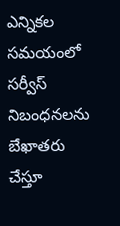ఎన్నికల సమయంలో సర్వీస్ నిబంధనలను బేఖాతరు చేస్తూ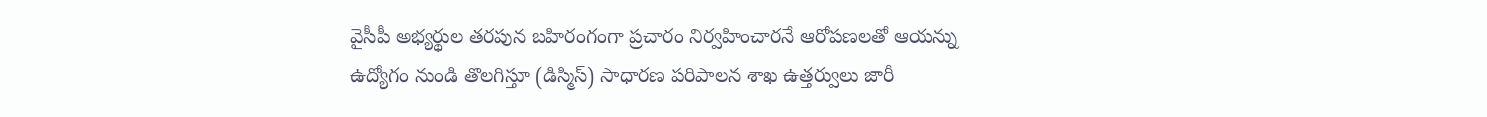వైసీపీ అభ్యర్థుల తరపున బహిరంగంగా ప్రచారం నిర్వహించారనే ఆరోపణలతో ఆయన్ను ఉద్యోగం నుండి తొలగిస్తూ (డిస్మిస్) సాధారణ పరిపాలన శాఖ ఉత్తర్వులు జారీ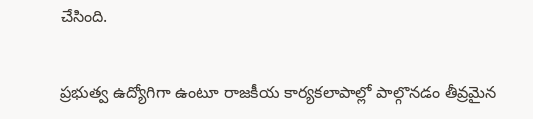చేసింది.


ప్రభుత్వ ఉద్యోగిగా ఉంటూ రాజకీయ కార్యకలాపాల్లో పాల్గొనడం తీవ్రమైన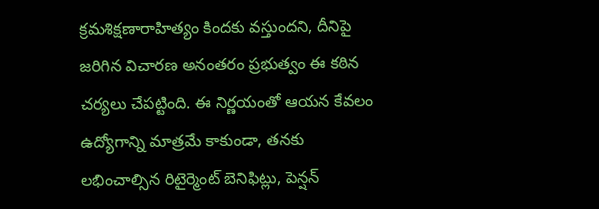క్రమశిక్షణారాహిత్యం కిందకు వస్తుందని, దీనిపై జరిగిన విచారణ అనంతరం ప్రభుత్వం ఈ కఠిన చర్యలు చేపట్టింది. ఈ నిర్ణయంతో ఆయన కేవలం ఉద్యోగాన్ని మాత్రమే కాకుండా, తనకు లభించాల్సిన రిటైర్మెంట్ బెనిఫిట్లు, పెన్షన్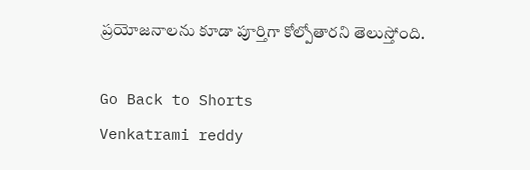ప్రయోజనాలను కూడా పూర్తిగా కోల్పోతారని తెలుస్తోంది.

Go Back to Shorts
Venkatrami reddy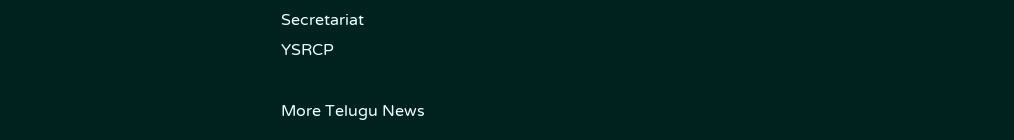Secretariat
YSRCP

More Telugu News